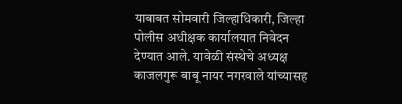याबाबत सोमवारी जिल्हाधिकारी, जिल्हा पोलीस अधीक्षक कार्यालयात निवेदन देण्यात आले. यावेळी संस्थेचे अध्यक्ष काजलगुरू बाबू नायर नगरवाले यांच्यासह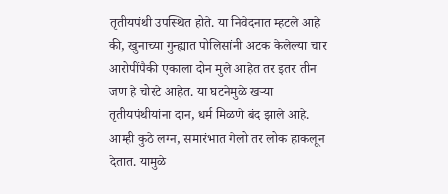तृतीयपंथी उपस्थित होते. या निवेदनात म्हटले आहे की, खुनाच्या गुन्ह्यात पोलिसांनी अटक केलेल्या चार आरोपींपैकी एकाला दोन मुले आहेत तर इतर तीन जण हे चोरटे आहेत. या घटनेमुळे खऱ्या तृतीयपंथीयांना दान, धर्म मिळणे बंद झाले आहे. आम्ही कुठे लग्न, समारंभात गेलो तर लोक हाकलून देतात. यामुळे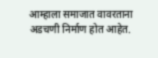आम्हाला समाजात वावरताना अडचणी निर्माण होत आहेत.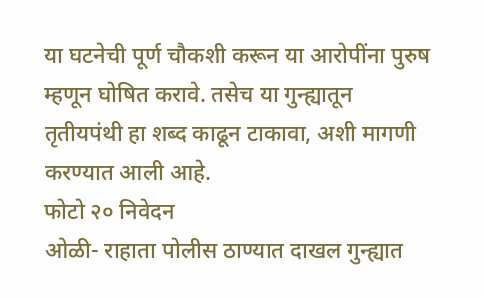या घटनेची पूर्ण चौकशी करून या आरोपींना पुरुष म्हणून घोषित करावे. तसेच या गुन्ह्यातून तृतीयपंथी हा शब्द काढून टाकावा, अशी मागणी करण्यात आली आहे.
फोटो २० निवेदन
ओळी- राहाता पोलीस ठाण्यात दाखल गुन्ह्यात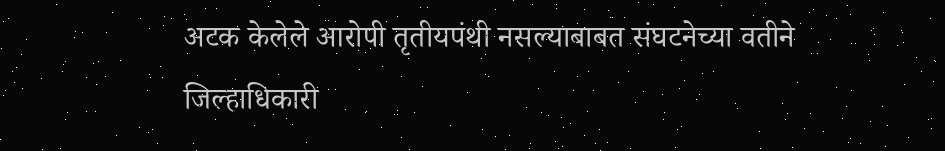अटक केलेले आरोपी तृतीयपंथी नसल्याबाबत संघटनेच्या वतीने जिल्हाधिकारी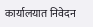कार्यालयात निवेदन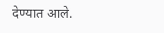देण्यात आले.